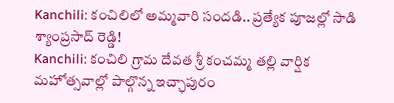Kanchili: కంచిలిలో అమ్మవారి సందడి.. ప్రత్యేక పూజల్లో సాడి శ్యాంప్రసాద్ రెడ్డి!
Kanchili: కంచిలి గ్రామ దేవత శ్రీ కంచమ్మ తల్లి వార్షిక మహోత్సవాల్లో పాల్గొన్న ఇచ్ఛాపురం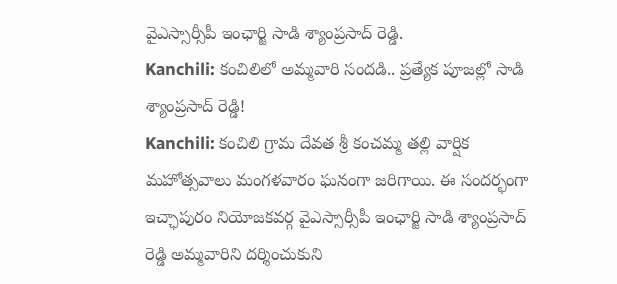వైఎస్సార్సీపీ ఇంఛార్జి సాడి శ్యాంప్రసాద్ రెడ్డి.
Kanchili: కంచిలిలో అమ్మవారి సందడి.. ప్రత్యేక పూజల్లో సాడి శ్యాంప్రసాద్ రెడ్డి!
Kanchili: కంచిలి గ్రామ దేవత శ్రీ కంచమ్మ తల్లి వార్షిక మహోత్సవాలు మంగళవారం ఘనంగా జరిగాయి. ఈ సందర్భంగా ఇచ్ఛాపురం నియోజకవర్గ వైఎస్సార్సీపీ ఇంఛార్జి సాడి శ్యాంప్రసాద్ రెడ్డి అమ్మవారిని దర్శించుకుని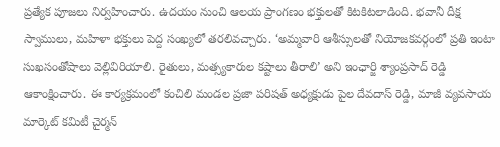ప్రత్యేక పూజలు నిర్వహించారు. ఉదయం నుంచి ఆలయ ప్రాంగణం భక్తులతో కిటకిటలాడింది. భవానీ దీక్ష స్వాములు, మహిళా భక్తులు పెద్ద సంఖ్యలో తరలివచ్చారు. ‘అమ్మవారి ఆశీస్సులతో నియోజకవర్గంలో ప్రతి ఇంటా సుఖసంతోషాలు వెల్లివిరియాలి. రైతులు, మత్స్యకారుల కష్టాలు తీరాలి’ అని ఇంఛార్జి శ్యాంప్రసాద్ రెడ్డి ఆకాంక్షించారు. ఈ కార్యక్రమంలో కంచిలి మండల ప్రజా పరిషత్ అధ్యక్షుడు పైల దేవదాస్ రెడ్డి, మాజీ వ్యవసాయ మార్కెట్ కమిటీ చైర్మన్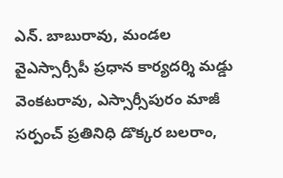ఎన్. బాబురావు, మండల వైఎస్సార్సీపీ ప్రధాన కార్యదర్శి మడ్డు వెంకటరావు, ఎస్సార్సీపురం మాజీ సర్పంచ్ ప్రతినిధి డొక్కర బలరాం,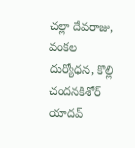చల్లా దేవరాజు, వంకల దుర్యోధన, కొల్లి చందనకిశోర్ యాదవ్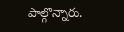పాల్గొన్నారు.